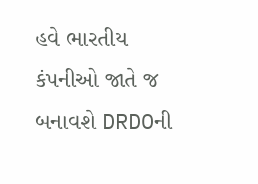હવે ભારતીય કંપનીઓ જાતે જ બનાવશે DRDOની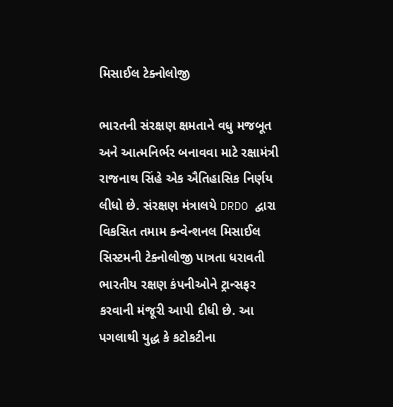મિસાઈલ ટેક્નોલોજી

ભારતની સંરક્ષણ ક્ષમતાને વધુ મજબૂત અને આત્મનિર્ભર બનાવવા માટે રક્ષામંત્રી રાજનાથ સિંહે એક ઐતિહાસિક નિર્ણય લીધો છે. સંરક્ષણ મંત્રાલયે DRDO દ્વારા વિકસિત તમામ કન્વેન્શનલ મિસાઈલ સિસ્ટમની ટેક્નોલોજી પાત્રતા ધરાવતી ભારતીય રક્ષણ કંપનીઓને ટ્રાન્સફર કરવાની મંજૂરી આપી દીધી છે. આ પગલાથી યુદ્ધ કે કટોકટીના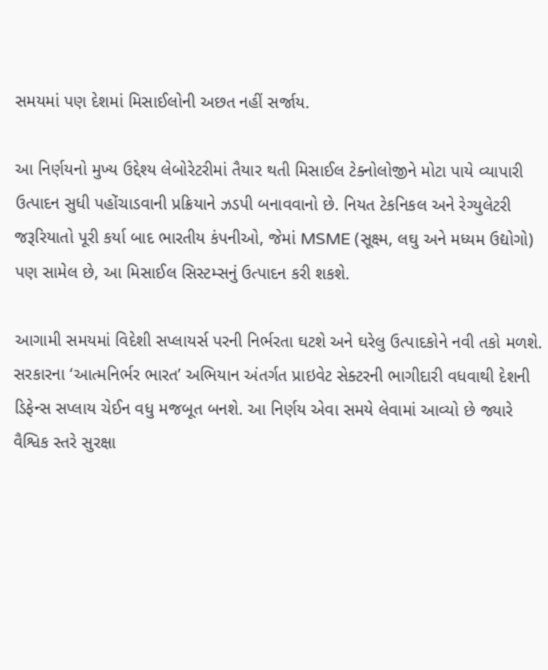સમયમાં પણ દેશમાં મિસાઈલોની અછત નહીં સર્જાય.

આ નિર્ણયનો મુખ્ય ઉદ્દેશ્ય લેબોરેટરીમાં તૈયાર થતી મિસાઈલ ટેક્નોલોજીને મોટા પાયે વ્યાપારી ઉત્પાદન સુધી પહોંચાડવાની પ્રક્રિયાને ઝડપી બનાવવાનો છે. નિયત ટેકનિકલ અને રેગ્યુલેટરી જરૂરિયાતો પૂરી કર્યા બાદ ભારતીય કંપનીઓ, જેમાં MSME (સૂક્ષ્મ, લઘુ અને મધ્યમ ઉદ્યોગો) પણ સામેલ છે, આ મિસાઈલ સિસ્ટમ્સનું ઉત્પાદન કરી શકશે.

આગામી સમયમાં વિદેશી સપ્લાયર્સ પરની નિર્ભરતા ઘટશે અને ઘરેલુ ઉત્પાદકોને નવી તકો મળશે. સરકારના ‘આત્મનિર્ભર ભારત’ અભિયાન અંતર્ગત પ્રાઇવેટ સેક્ટરની ભાગીદારી વધવાથી દેશની ડિફેન્સ સપ્લાય ચેઈન વધુ મજબૂત બનશે. આ નિર્ણય એવા સમયે લેવામાં આવ્યો છે જ્યારે વૈશ્વિક સ્તરે સુરક્ષા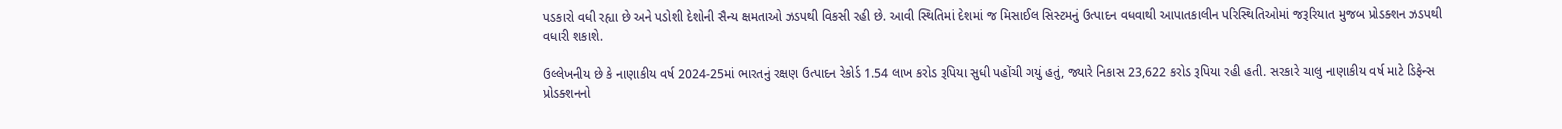પડકારો વધી રહ્યા છે અને પડોશી દેશોની સૈન્ય ક્ષમતાઓ ઝડપથી વિકસી રહી છે. આવી સ્થિતિમાં દેશમાં જ મિસાઈલ સિસ્ટમનું ઉત્પાદન વધવાથી આપાતકાલીન પરિસ્થિતિઓમાં જરૂરિયાત મુજબ પ્રોડક્શન ઝડપથી વધારી શકાશે.

ઉલ્લેખનીય છે કે નાણાકીય વર્ષ 2024-25માં ભારતનું રક્ષણ ઉત્પાદન રેકોર્ડ 1.54 લાખ કરોડ રૂપિયા સુધી પહોંચી ગયું હતું, જ્યારે નિકાસ 23,622 કરોડ રૂપિયા રહી હતી. સરકારે ચાલુ નાણાકીય વર્ષ માટે ડિફેન્સ પ્રોડક્શનનો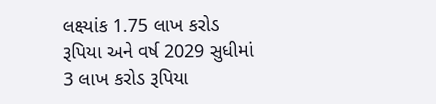લક્ષ્યાંક 1.75 લાખ કરોડ રૂપિયા અને વર્ષ 2029 સુધીમાં 3 લાખ કરોડ રૂપિયા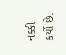નક્કી કર્યો છે.